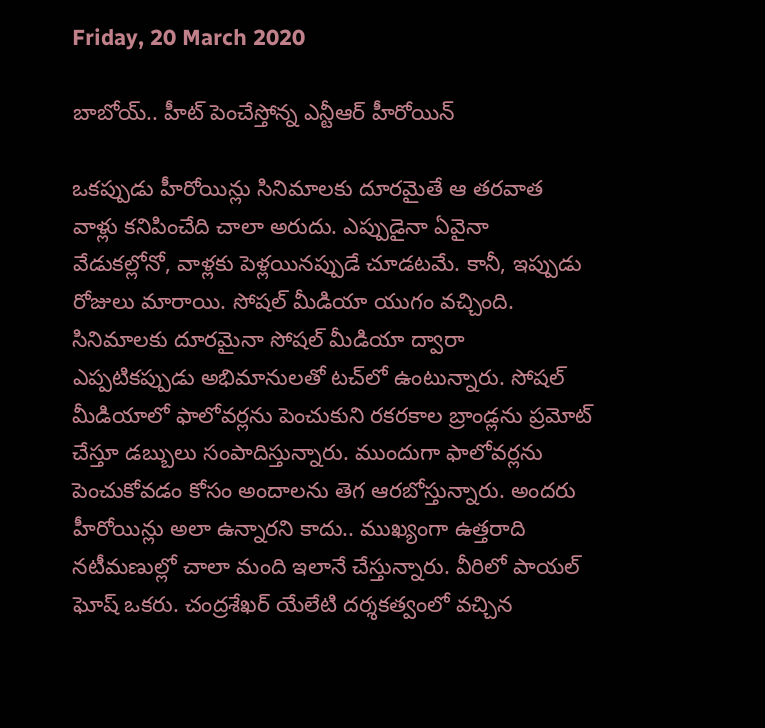Friday, 20 March 2020

బాబోయ్.. హీట్ పెంచేస్తోన్న ఎన్టీఆర్ హీరోయిన్

ఒకప్పుడు హీరోయిన్లు సినిమాలకు దూరమైతే ఆ తరవాత వాళ్లు కనిపించేది చాలా అరుదు. ఎప్పుడైనా ఏవైనా వేడుకల్లోనో, వాళ్లకు పెళ్లయినప్పుడే చూడటమే. కానీ, ఇప్పుడు రోజులు మారాయి. సోషల్ మీడియా యుగం వచ్చింది. సినిమాలకు దూరమైనా సోషల్ మీడియా ద్వారా ఎప్పటికప్పుడు అభిమానులతో టచ్‌లో ఉంటున్నారు. సోషల్ మీడియాలో ఫాలోవర్లను పెంచుకుని రకరకాల బ్రాండ్లను ప్రమోట్ చేస్తూ డబ్బులు సంపాదిస్తున్నారు. ముందుగా ఫాలోవర్లను పెంచుకోవడం కోసం అందాలను తెగ ఆరబోస్తున్నారు. అందరు హీరోయిన్లు అలా ఉన్నారని కాదు.. ముఖ్యంగా ఉత్తరాది నటీమణుల్లో చాలా మంది ఇలానే చేస్తున్నారు. వీరిలో పాయల్ ఘోష్ ఒకరు. చంద్రశేఖర్ యేలేటి దర్శకత్వంలో వచ్చిన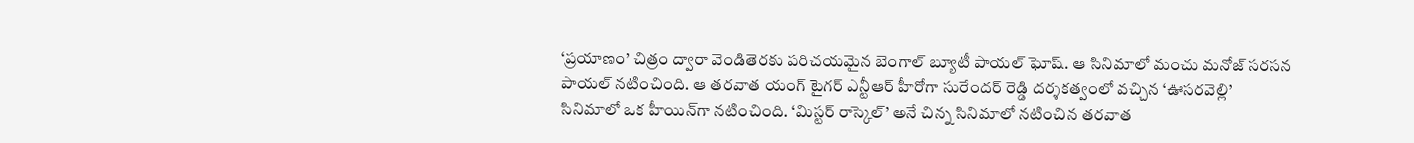‘ప్రయాణం’ చిత్రం ద్వారా వెండితెరకు పరిచయమైన బెంగాల్ బ్యూటీ పాయల్ ఘోష్. ఆ సినిమాలో మంచు మనోజ్ సరసన పాయల్ నటించింది. ఆ తరవాత యంగ్ టైగర్ ఎన్టీఆర్ హీరోగా సురేందర్ రెడ్డి దర్శకత్వంలో వచ్చిన ‘ఊసరవెల్లి’ సినిమాలో ఒక హీయిన్‌గా నటించింది. ‘మిస్టర్ రాస్కెల్’ అనే చిన్న సినిమాలో నటించిన తరవాత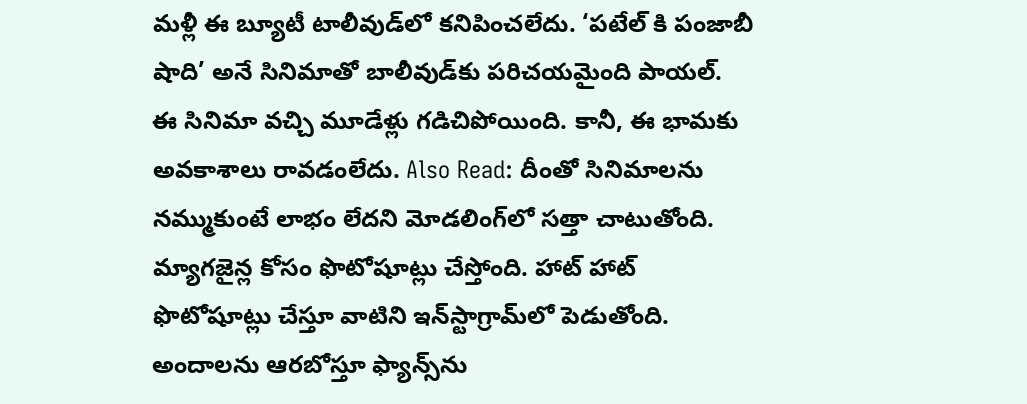మళ్లీ ఈ బ్యూటీ టాలీవుడ్‌లో కనిపించలేదు. ‘పటేల్ కి పంజాబీ షాది’ అనే సినిమాతో బాలీవుడ్‌కు పరిచయమైంది పాయల్. ఈ సినిమా వచ్చి మూడేళ్లు గడిచిపోయింది. కానీ, ఈ భామకు అవకాశాలు రావడంలేదు. Also Read: దీంతో సినిమాలను నమ్ముకుంటే లాభం లేదని మోడలింగ్‌లో సత్తా చాటుతోంది. మ్యాగజైన్ల కోసం ఫొటోషూట్లు చేస్తోంది. హాట్ హాట్ ఫొటోషూట్లు చేస్తూ వాటిని ఇన్‌స్టాగ్రామ్‌లో పెడుతోంది. అందాలను ఆరబోస్తూ ఫ్యాన్స్‌ను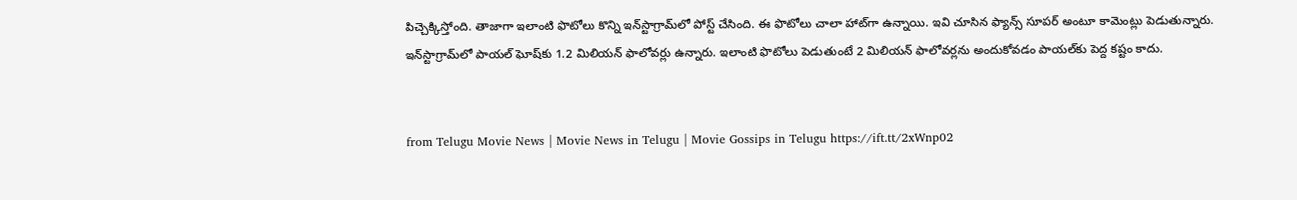పిచ్చెక్కిస్తోంది. తాజాగా ఇలాంటి ఫొటోలు కొన్ని ఇన్‌స్టాగ్రామ్‌లో పోస్ట్ చేసింది. ఈ ఫొటోలు చాలా హాట్‌గా ఉన్నాయి. ఇవి చూసిన ఫ్యాన్స్ సూపర్ అంటూ కామెంట్లు పెడుతున్నారు. ఇన్‌స్టాగ్రామ్‌లో పాయల్ ఘోష్‌కు 1.2 మిలియన్ ఫాలోవర్లు ఉన్నారు. ఇలాంటి ఫొటోలు పెడుతుంటే 2 మిలియన్ ఫాలోవర్లను అందుకోవడం పాయల్‌కు పెద్ద కష్టం కాదు.


from Telugu Movie News | Movie News in Telugu | Movie Gossips in Telugu https://ift.tt/2xWnp02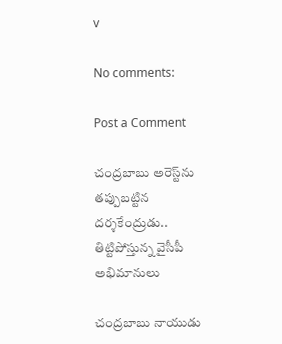v

No comments:

Post a Comment

చంద్రబాబు అరెస్ట్‌ను తప్పుబట్టిన దర్శకేంద్రుడు.. తిట్టిపోస్తున్న వైసీపీ అభిమానులు

చంద్రబాబు నాయుడు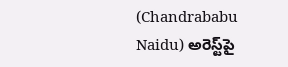(Chandrababu Naidu) అరెస్ట్‌పై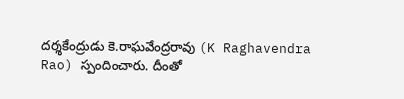దర్శకేంద్రుడు కె.రాఘవేంద్రరావు (K Raghavendra Rao) స్పందించారు. దీంతో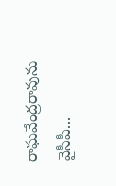రాఘవేంద్రరావును వైసీపీ...